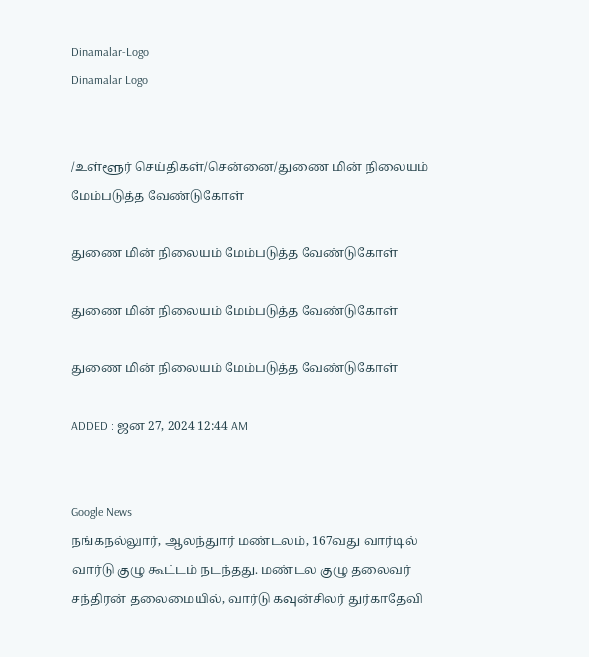Dinamalar-Logo
Dinamalar Logo


/உள்ளூர் செய்திகள்/சென்னை/துணை மின் நிலையம் மேம்படுத்த வேண்டுகோள்

துணை மின் நிலையம் மேம்படுத்த வேண்டுகோள்

துணை மின் நிலையம் மேம்படுத்த வேண்டுகோள்

துணை மின் நிலையம் மேம்படுத்த வேண்டுகோள்

ADDED : ஜன 27, 2024 12:44 AM


Google News
நங்கநல்லுார், ஆலந்துார் மண்டலம், 167வது வார்டில் வார்டு குழு கூட்டம் நடந்தது. மண்டல குழு தலைவர் சந்திரன் தலைமையில், வார்டு கவுன்சிலர் துர்காதேவி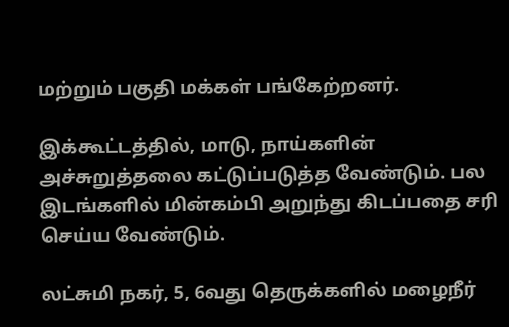மற்றும் பகுதி மக்கள் பங்கேற்றனர்.

இக்கூட்டத்தில், மாடு, நாய்களின் அச்சுறுத்தலை கட்டுப்படுத்த வேண்டும். பல இடங்களில் மின்கம்பி அறுந்து கிடப்பதை சரி செய்ய வேண்டும்.

லட்சுமி நகர், 5, 6வது தெருக்களில் மழைநீர்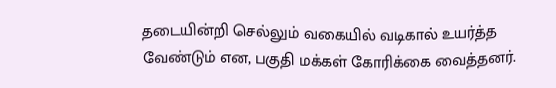தடையின்றி செல்லும் வகையில் வடிகால் உயர்த்த வேண்டும் என, பகுதி மக்கள் கோரிக்கை வைத்தனர்.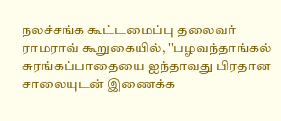நலச்சங்க கூட்டமைப்பு தலைவர் ராமராவ் கூறுகையில், ''பழவந்தாங்கல் சுரங்கப்பாதையை ஐந்தாவது பிரதான சாலையுடன் இணைக்க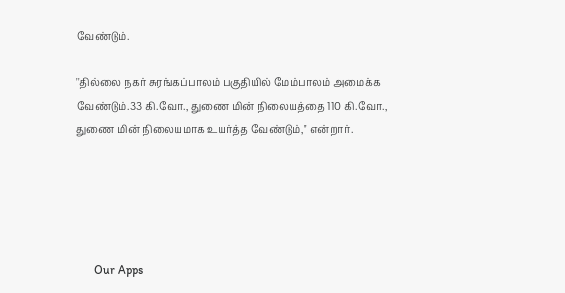வேண்டும்.

''தில்லை நகர் சுரங்கப்பாலம் பகுதியில் மேம்பாலம் அமைக்க வேண்டும்.33 கி.வோ., துணை மின் நிலையத்தை 110 கி.வோ., துணை மின் நிலையமாக உயர்த்த வேண்டும்,'' என்றார்.





      Our Apps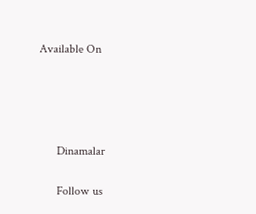Available On




      Dinamalar

      Follow us